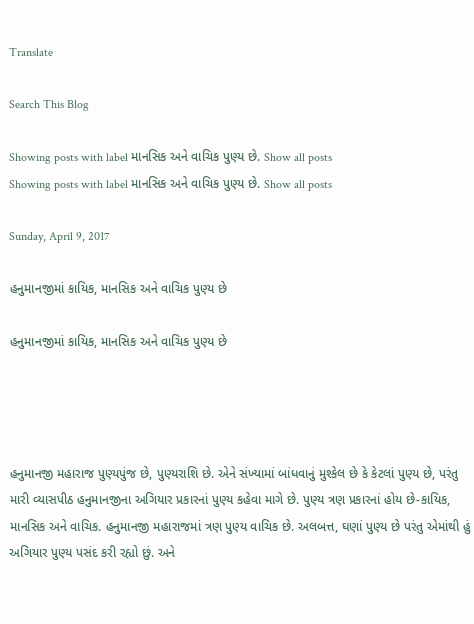Translate

Search This Blog

Showing posts with label માનસિક અને વાચિક પુણ્ય છે. Show all posts
Showing posts with label માનસિક અને વાચિક પુણ્ય છે. Show all posts

Sunday, April 9, 2017

હનુમાનજીમાં કાયિક, માનસિક અને વાચિક પુણ્ય છે

હનુમાનજીમાં કાયિક, માનસિક અને વાચિક પુણ્ય છે




હનુમાનજી મહારાજ પુણ્યપુંજ છે, પુણ્યરાશિ છે. એને સંખ્યામાં બાંધવાનું મુશ્કેલ છે કે કેટલાં પુણ્ય છે, પરંતુ મારી વ્યાસપીઠ હનુમાનજીના અગિયાર પ્રકારનાં પુણ્ય કહેવા માગે છે. પુણ્ય ત્રણ પ્રકારનાં હોય છે-કાયિક, માનસિક અને વાચિક. હનુમાનજી મહારાજમાં ત્રણ પુણ્ય વાચિક છે. અલબત્ત, ઘણાં પુણ્ય છે પરંતુ એમાંથી હું અગિયાર પુણ્ય પસંદ કરી રહ્યો છું. અને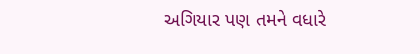અગિયાર પણ તમને વધારે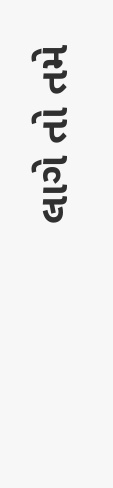લાગે તો તમે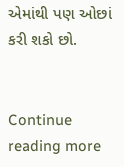એમાંથી પણ ઓછાં કરી શકો છો.


Continue reading more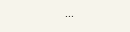...